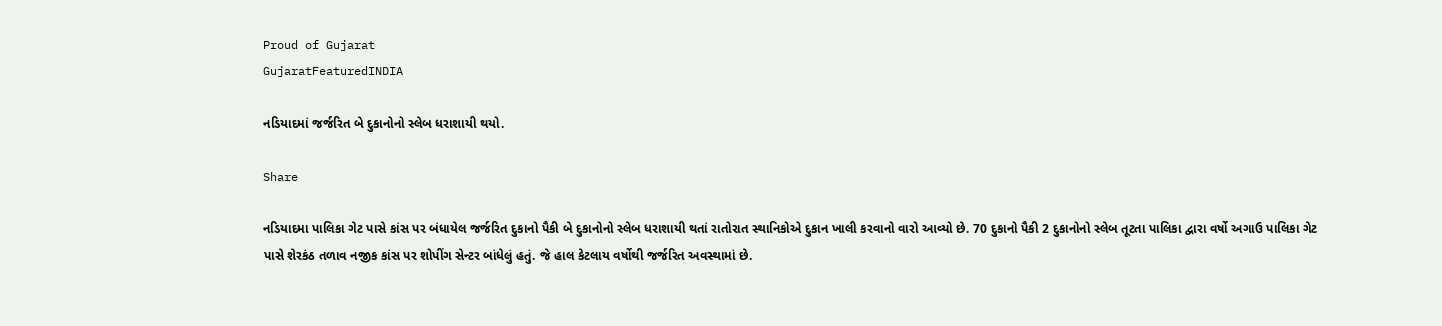Proud of Gujarat
GujaratFeaturedINDIA

નડિયાદમાં જર્જરિત બે દુકાનોનો સ્લેબ ધરાશાયી થયો.

Share

નડિયાદમા પાલિકા ગેટ પાસે કાંસ પર બંધાયેલ જર્જરિત દુકાનો પૈકી બે દુકાનોનો સ્લેબ ધરાશાયી થતાં રાતોરાત સ્થાનિકોએ દુકાન ખાલી કરવાનો વારો આવ્યો છે. 70 દુકાનો પૈકી 2 દુકાનોનો સ્લેબ તૂટતા પાલિકા દ્વારા વર્ષો અગાઉ પાલિકા ગેટ પાસે શેરકંઠ તળાવ નજીક કાંસ પર શોપીંગ સેન્ટર બાંધેલું હતું. જે હાલ કેટલાય વર્ષોથી જર્જરિત અવસ્થામાં છે.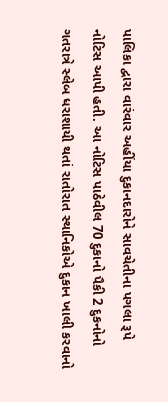પાલિકા દ્વારા વારંવાર અહીંયા દુકાનદારોને સાવચેતીના પગલા રૂપે નોટિસ આપી હતી. આ નોટિસ પાઠેવીલ 70 દુકાનો પૈકી 2 દુકનોનો ગતરાત્રે સ્લેબ ધરાશાયી થતાં રાતોરાત સ્થાનિકોએ દુકાન ખાલી કરવાનો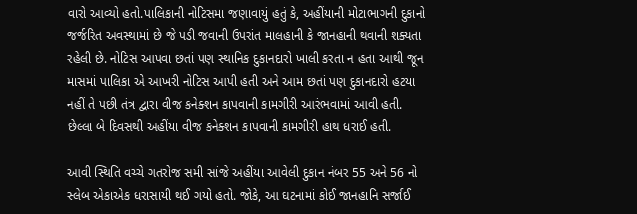વારો આવ્યો હતો.પાલિકાની નોટિસમા જણાવાયું હતું કે, અહીંયાની મોટાભાગની દુકાનો જર્જરિત અવસ્થામાં છે જે પડી જવાની ઉપરાંત માલહાની કે જાનહાની થવાની શક્યતા રહેલી છે. નોટિસ આપવા છતાં પણ સ્થાનિક દુકાનદારો ખાલી કરતા ન હતા આથી જૂન માસમાં પાલિકા એ આખરી નોટિસ આપી હતી અને આમ છતાં પણ દુકાનદારો હટયા નહીં તે પછી તંત્ર દ્વારા વીજ કનેક્શન કાપવાની કામગીરી આરંભવામાં આવી હતી. છેલ્લા બે દિવસથી અહીંયા વીજ કનેક્શન કાપવાની કામગીરી હાથ ધરાઈ હતી.

આવી સ્થિતિ વચ્ચે ગતરોજ સમી સાંજે અહીંયા આવેલી દુકાન નંબર 55 અને 56 નો સ્લેબ એકાએક ધરાસાયી થઈ ગયો હતો. જોકે, આ ઘટનામાં કોઈ જાનહાનિ સર્જાઈ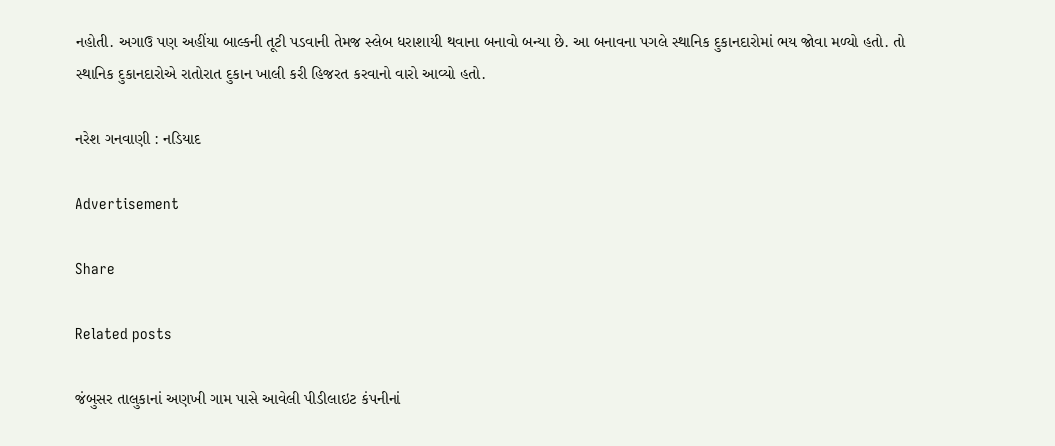નહોતી. અગાઉ પણ અહીંયા બાલ્કની તૂટી પડવાની તેમજ સ્લેબ ધરાશાયી થવાના બનાવો બન્યા છે. આ બનાવના પગલે સ્થાનિક દુકાનદારોમાં ભય જોવા મળ્યો હતો. તો સ્થાનિક દુકાનદારોએ રાતોરાત દુકાન ખાલી કરી હિજરત કરવાનો વારો આવ્યો હતો.

નરેશ ગનવાણી : નડિયાદ

Advertisement

Share

Related posts

જંબુસર તાલુકાનાં અણખી ગામ પાસે આવેલી પીડીલાઇટ કંપનીનાં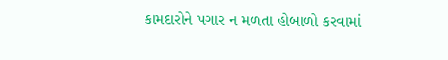કામદારોને પગાર ન મળતા હોબાળો કરવામાં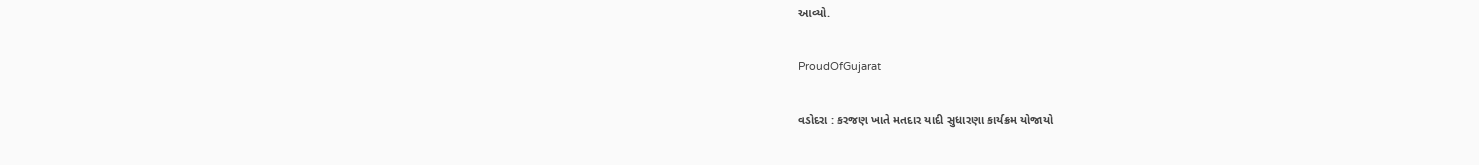આવ્યો.

ProudOfGujarat

વડોદરા : કરજણ ખાતે મતદાર યાદી સુધારણા કાર્યક્રમ યોજાયો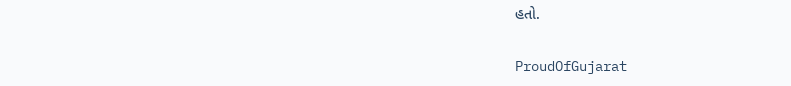હતો.

ProudOfGujarat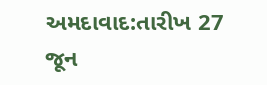અમદાવાદ:તારીખ 27 જૂન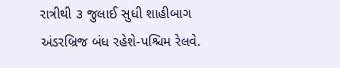રાત્રીથી ૩ જુલાઈ સુધી શાહીબાગ અંડરબ્રિજ બંધ રહેશે-પશ્ચિમ રેલવે.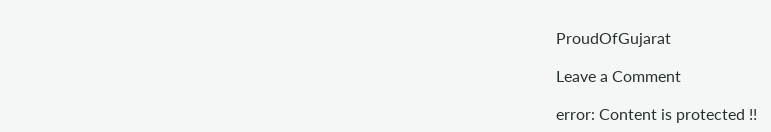ProudOfGujarat

Leave a Comment

error: Content is protected !!